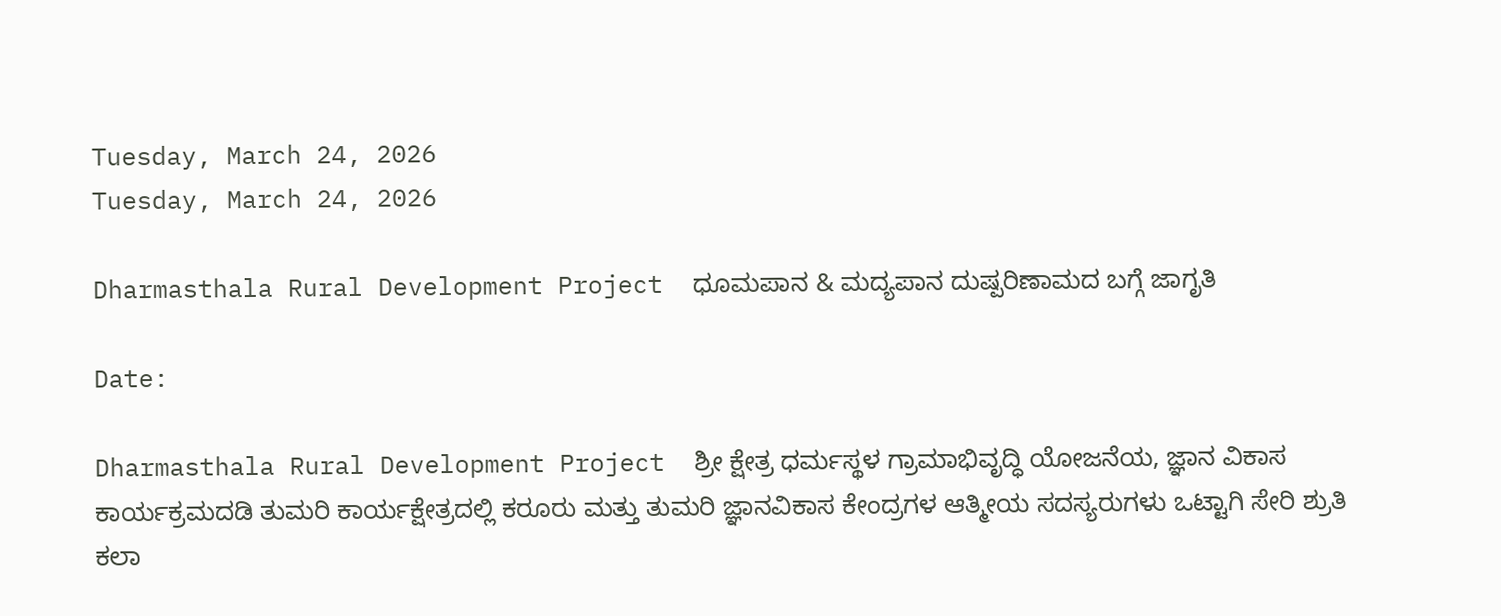Tuesday, March 24, 2026
Tuesday, March 24, 2026

Dharmasthala Rural Development Project  ಧೂಮಪಾನ & ಮದ್ಯಪಾನ ದುಷ್ಪರಿಣಾಮದ ಬಗ್ಗೆ ಜಾಗೃತಿ

Date:

Dharmasthala Rural Development Project  ಶ್ರೀ ಕ್ಷೇತ್ರ ಧರ್ಮಸ್ಥಳ ಗ್ರಾಮಾಭಿವೃದ್ಧಿ ಯೋಜನೆಯ, ಜ್ಞಾನ ವಿಕಾಸ ಕಾರ್ಯಕ್ರಮದಡಿ ತುಮರಿ ಕಾರ್ಯಕ್ಷೇತ್ರದಲ್ಲಿ ಕರೂರು ಮತ್ತು ತುಮರಿ ಜ್ಞಾನವಿಕಾಸ ಕೇಂದ್ರಗಳ ಆತ್ಮೀಯ ಸದಸ್ಯರುಗಳು ಒಟ್ಟಾಗಿ ಸೇರಿ ಶ್ರುತಿ ಕಲಾ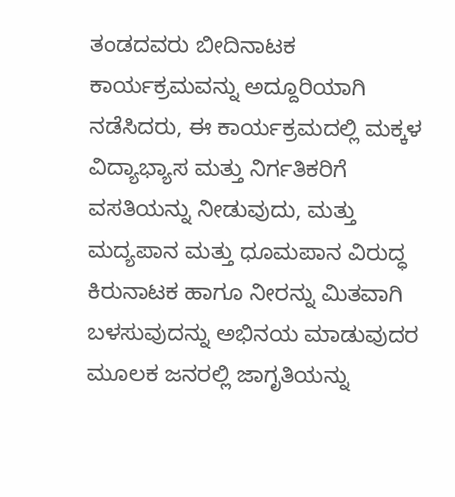ತಂಡದವರು ಬೀದಿನಾಟಕ ಕಾರ್ಯಕ್ರಮವನ್ನು ಅದ್ದೂರಿಯಾಗಿ ನಡೆಸಿದರು, ಈ ಕಾರ್ಯಕ್ರಮದಲ್ಲಿ ಮಕ್ಕಳ ವಿದ್ಯಾಭ್ಯಾಸ ಮತ್ತು ನಿರ್ಗತಿಕರಿಗೆ ವಸತಿಯನ್ನು ನೀಡುವುದು, ಮತ್ತು ಮದ್ಯಪಾನ ಮತ್ತು ಧೂಮಪಾನ ವಿರುದ್ಧ ಕಿರುನಾಟಕ ಹಾಗೂ ನೀರನ್ನು ಮಿತವಾಗಿ ಬಳಸುವುದನ್ನು ಅಭಿನಯ ಮಾಡುವುದರ ಮೂಲಕ ಜನರಲ್ಲಿ ಜಾಗೃತಿಯನ್ನು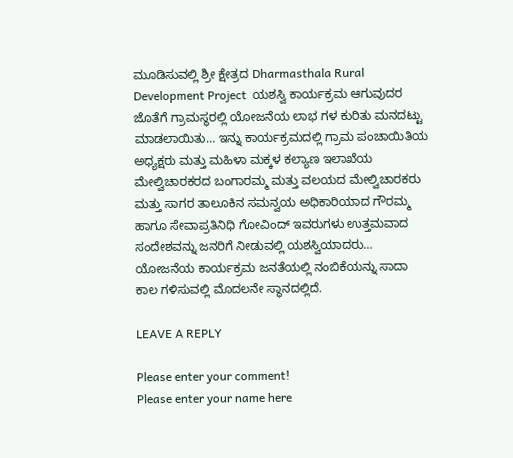ಮೂಡಿಸುವಲ್ಲಿ ಶ್ರೀ ಕ್ಷೇತ್ರದ Dharmasthala Rural Development Project  ಯಶಸ್ವಿ ಕಾರ್ಯಕ್ರಮ ಆಗುವುದರ ಜೊತೆಗೆ ಗ್ರಾಮಸ್ಥರಲ್ಲಿ ಯೋಜನೆಯ ಲಾಭ ಗಳ ಕುರಿತು ಮನದಟ್ಟು ಮಾಡಲಾಯಿತು… ಇನ್ನು ಕಾರ್ಯಕ್ರಮದಲ್ಲಿ ಗ್ರಾಮ ಪಂಚಾಯಿತಿಯ ಅಧ್ಯಕ್ಷರು ಮತ್ತು ಮಹಿಳಾ ಮಕ್ಕಳ ಕಲ್ಯಾಣ ಇಲಾಖೆಯ ಮೇಲ್ವಿಚಾರಕರದ ಬಂಗಾರಮ್ಮ ಮತ್ತು ವಲಯದ ಮೇಲ್ವಿಚಾರಕರು ಮತ್ತು ಸಾಗರ ತಾಲೂಕಿನ ಸಮನ್ವಯ ಅಧಿಕಾರಿಯಾದ ಗೌರಮ್ಮ ಹಾಗೂ ಸೇವಾಪ್ರತಿನಿಧಿ ಗೋವಿಂದ್ ಇವರುಗಳು ಉತ್ತಮವಾದ ಸಂದೇಶವನ್ನು ಜನರಿಗೆ ನೀಡುವಲ್ಲಿ ಯಶಸ್ವಿಯಾದರು… ಯೋಜನೆಯ ಕಾರ್ಯಕ್ರಮ ಜನತೆಯಲ್ಲಿ ನಂಬಿಕೆಯನ್ನು ಸಾದಾ ಕಾಲ ಗಳಿಸುವಲ್ಲಿ ಮೊದಲನೇ ಸ್ಥಾನದಲ್ಲಿದೆ.

LEAVE A REPLY

Please enter your comment!
Please enter your name here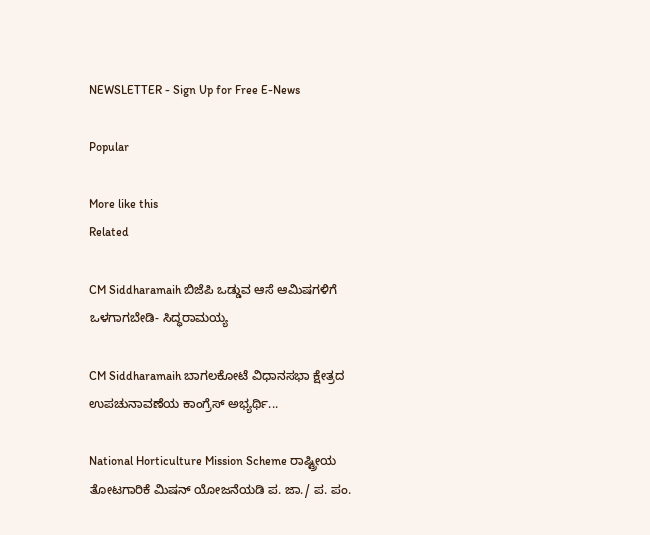NEWSLETTER - Sign Up for Free E-News

Popular

More like this
Related

CM Siddharamaih ಬಿಜೆಪಿ ಒಡ್ಡುವ ಆಸೆ ಆಮಿಷಗಳಿಗೆ ಒಳಗಾಗಬೇಡಿ- ಸಿದ್ಧರಾಮಯ್ಯ

CM Siddharamaih ಬಾಗಲಕೋಟೆ ವಿಧಾನಸಭಾ ಕ್ಷೇತ್ರದ ಉಪಚುನಾವಣೆಯ ಕಾಂಗ್ರೆಸ್ ಅಭ್ಯರ್ಥಿ...

National Horticulture Mission Scheme ರಾಷ್ಟ್ರೀಯ ತೋಟಗಾರಿಕೆ ಮಿಷನ್ ಯೋಜನೆಯಡಿ ಪ. ಜಾ./ ಪ. ಪಂ.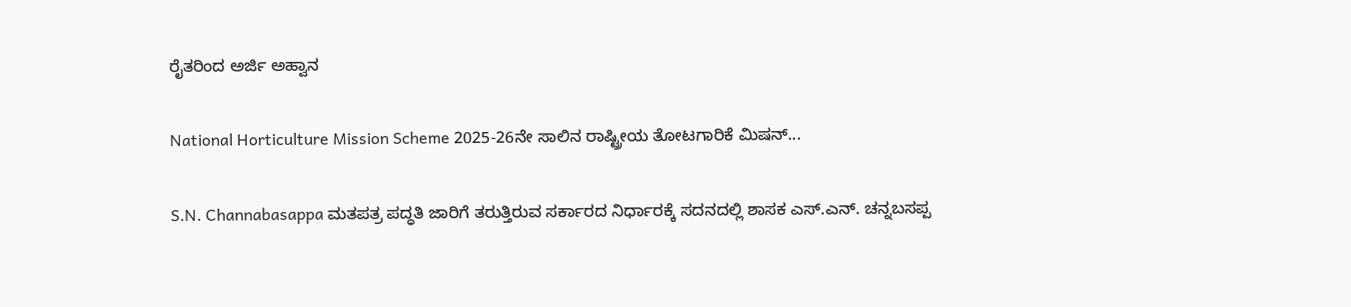ರೈತರಿಂದ ಅರ್ಜಿ ಅಹ್ವಾನ

National Horticulture Mission Scheme 2025-26ನೇ ಸಾಲಿನ ರಾಷ್ಟ್ರೀಯ ತೋಟಗಾರಿಕೆ ಮಿಷನ್...

S.N. Channabasappa ಮತಪತ್ರ ಪದ್ಧತಿ ಜಾರಿಗೆ ತರುತ್ತಿರುವ ಸರ್ಕಾರದ ನಿರ್ಧಾರಕ್ಕೆ ಸದನದಲ್ಲಿ ಶಾಸಕ ಎಸ್.ಎನ್. ಚನ್ನಬಸಪ್ಪ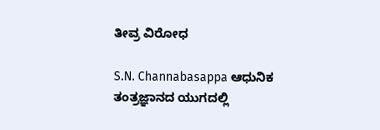ತೀವ್ರ ವಿರೋಧ

S.N. Channabasappa ಆಧುನಿಕ ತಂತ್ರಜ್ಞಾನದ ಯುಗದಲ್ಲಿ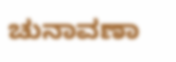ಚುನಾವಣಾ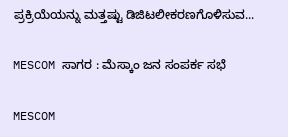ಪ್ರಕ್ರಿಯೆಯನ್ನು ಮತ್ತಷ್ಟು ಡಿಜಿಟಲೀಕರಣಗೊಳಿಸುವ...

MESCOM ಸಾಗರ : ಮೆಸ್ಕಾಂ ಜನ ಸಂಪರ್ಕ ಸಭೆ

MESCOM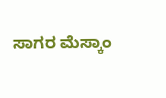ಸಾಗರ ಮೆಸ್ಕಾಂ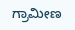ಗ್ರಾಮೀಣ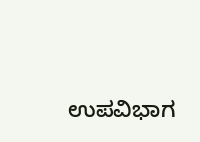ಉಪವಿಭಾಗ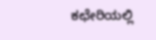ಕಛೇರಿಯಲ್ಲಿ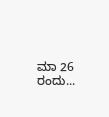ಮಾ 26 ರಂದು...